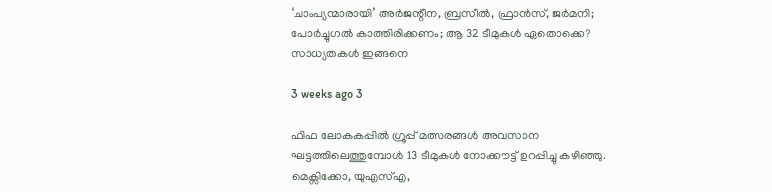‘ചാംപ്യന്മാരായി’ അർജന്റീന, ബ്രസീൽ, ഫ്രാൻസ്, ജർമനി; പോർച്ചുഗൽ കാത്തിരിക്കണം; ആ 32 ടീമുകൾ ഏതൊക്കെ? സാധ്യതകൾ ഇങ്ങനെ

3 weeks ago 3

ഫിഫ ലോകകപ്പിൽ ഗ്രൂപ്പ് മത്സരങ്ങൾ അവസാന ഘട്ടത്തിലെത്തുമ്പോൾ 13 ടീമുകൾ നോക്കൗട്ട് ഉറപ്പിച്ചു കഴിഞ്ഞു. മെക്സിക്കോ, യുഎസ്എ,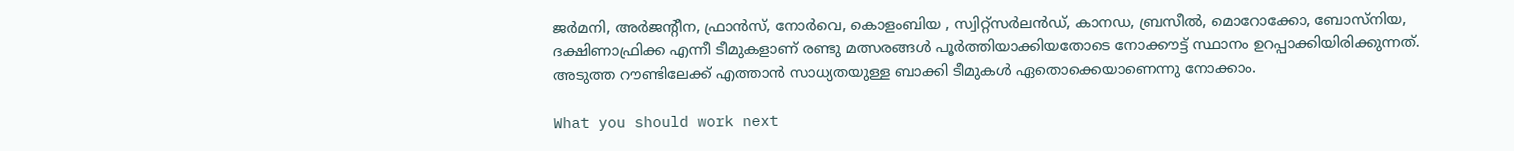ജർമനി, അർജന്റീന, ഫ്രാൻസ്, നോർവെ, കൊളംബിയ , സ്വിറ്റ്സർലൻഡ്, കാനഡ, ബ്രസീൽ, മൊറോക്കോ, ബോസ്നിയ, ദക്ഷിണാഫ്രിക്ക എന്നീ ടീമുകളാണ് രണ്ടു മത്സരങ്ങൾ പൂർത്തിയാക്കിയതോടെ നോക്കൗട്ട് സ്ഥാനം ഉറപ്പാക്കിയിരിക്കുന്നത്. അടുത്ത റൗണ്ടിലേക്ക് എത്താൻ സാധ്യതയുള്ള ബാക്കി ടീമുകൾ ഏതൊക്കെയാണെന്നു നോക്കാം.

What you should work next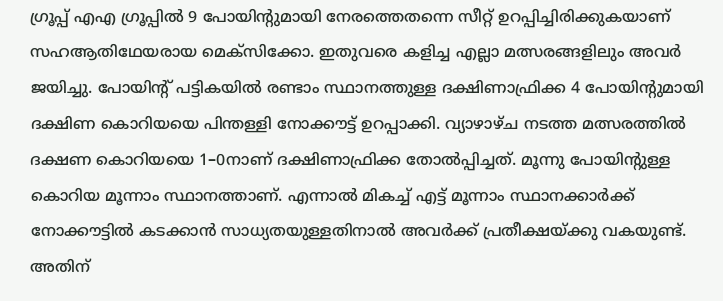ഗ്രൂപ്പ് എഎ ഗ്രൂപ്പിൽ 9 പോയിന്റുമായി നേരത്തെതന്നെ സീറ്റ് ഉറപ്പിച്ചിരിക്കുകയാണ് സഹആതിഥേയരായ മെക്സിക്കോ. ഇതുവരെ കളിച്ച എല്ലാ മത്സരങ്ങളിലും അവർ ജയിച്ചു. പോയിന്റ് പട്ടികയിൽ രണ്ടാം സ്ഥാനത്തുള്ള ദക്ഷിണാഫ്രിക്ക 4 പോയിന്റുമായി ദക്ഷിണ കൊറിയയെ പിന്തള്ളി നോക്കൗട്ട് ഉറപ്പാക്കി. വ്യാഴാഴ്ച നടത്ത മത്സരത്തിൽ ദക്ഷണ കൊറിയയെ 1–0നാണ് ദക്ഷിണാഫ്രിക്ക തോൽപ്പിച്ചത്. മൂന്നു പോയിന്റുള്ള കൊറിയ മൂന്നാം സ്ഥാനത്താണ്. എന്നാൽ മികച്ച് എട്ട് മൂന്നാം സ്ഥാനക്കാർക്ക് നോക്കൗട്ടിൽ കടക്കാൻ സാധ്യതയുള്ളതിനാൽ അവർക്ക് പ്രതീക്ഷയ്ക്കു വകയുണ്ട്. അതിന്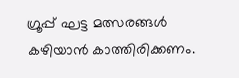ഗ്രൂപ്പ് ഘട്ട മത്സരങ്ങൾ കഴിയാൻ കാത്തിരിക്കണം.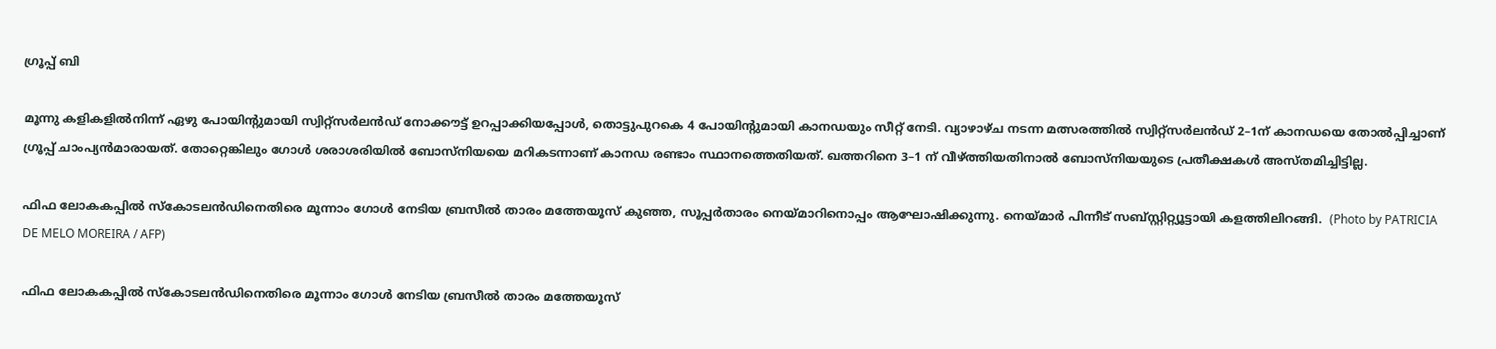ഗ്രൂപ്പ് ബി

മൂന്നു കളികളിൽനിന്ന് ഏഴു പോയിന്റുമായി സ്വിറ്റ്സർലൻഡ് നോക്കൗട്ട് ഉറപ്പാക്കിയപ്പോൾ, തൊട്ടുപുറകെ 4 പോയിന്റുമായി കാനഡയും സീറ്റ് നേടി. വ്യാഴാഴ്ച നടന്ന മത്സരത്തിൽ സ്വിറ്റ്സർലൻഡ് 2–1ന് കാനഡയെ തോൽപ്പിച്ചാണ് ഗ്രൂപ്പ് ചാംപ്യൻമാരായത്. തോറ്റെങ്കിലും ഗോൾ ശരാശരിയിൽ ബോസ്നിയയെ മറികടന്നാണ് കാനഡ രണ്ടാം സ്ഥാനത്തെതിയത്. ഖത്തറിനെ 3–1 ന് വീഴ്ത്തിയതിനാൽ ബോസ്നിയയുടെ പ്രതീക്ഷകൾ അസ്തമിച്ചിട്ടില്ല.

ഫിഫ ലോകകപ്പിൽ സ്‌കോടലൻഡിനെതിരെ മൂന്നാം ഗോൾ നേടിയ ബ്രസീൽ താരം മത്തേയൂസ് കുഞ്ഞ, സൂപ്പർതാരം നെയ്‌മാറിനൊപ്പം ആഘോഷിക്കുന്നു. നെയ്‌മാർ പിന്നീട് സബ്‍സ്റ്റിറ്റ്യൂട്ടായി കളത്തിലിറങ്ങി.  (Photo by PATRICIA DE MELO MOREIRA / AFP)

ഫിഫ ലോകകപ്പിൽ സ്‌കോടലൻഡിനെതിരെ മൂന്നാം ഗോൾ നേടിയ ബ്രസീൽ താരം മത്തേയൂസ്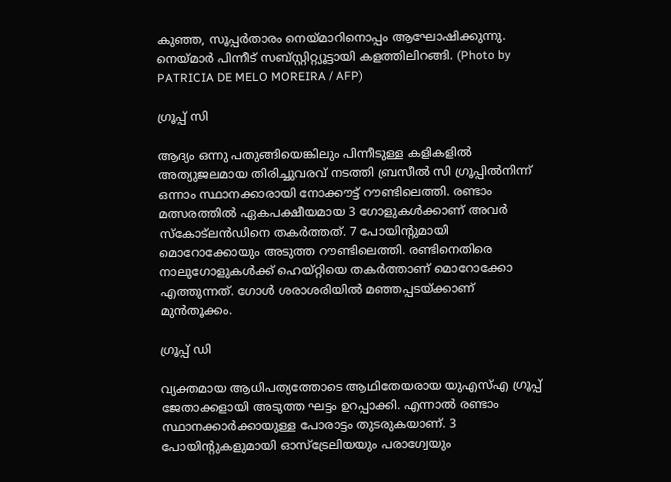കുഞ്ഞ, സൂപ്പർതാരം നെയ്‌മാറിനൊപ്പം ആഘോഷിക്കുന്നു. നെയ്‌മാർ പിന്നീട് സബ്‍സ്റ്റിറ്റ്യൂട്ടായി കളത്തിലിറങ്ങി. (Photo by PATRICIA DE MELO MOREIRA / AFP)

ഗ്രൂപ്പ് സി

ആദ്യം ഒന്നു പതുങ്ങിയെങ്കിലും പിന്നീടുള്ള കളികളിൽ അത്യുജലമായ തിരിച്ചുവരവ് നടത്തി ബ്രസീൽ സി ഗ്രൂപ്പിൽനിന്ന് ഒന്നാം സ്ഥാനക്കാരായി നോക്കൗട്ട് റൗണ്ടിലെത്തി. രണ്ടാം മത്സരത്തിൽ ഏകപക്ഷീയമായ 3 ഗോളുകൾക്കാണ് അവർ സ്കോട്‌ലൻഡിനെ തകർത്തത്. 7 പോയിന്റുമായി മൊറോക്കോയും അടുത്ത റൗണ്ടിലെത്തി. രണ്ടിനെതിരെ നാലുഗോളുകൾക്ക് ഹെയ്റ്റിയെ തകർത്താണ് മൊറോക്കോ എത്തുന്നത്. ഗോൾ ശരാശരിയിൽ മഞ്ഞപ്പടയ്ക്കാണ് മുൻതൂക്കം.

ഗ്രൂപ്പ് ഡി

വ്യക്തമായ ആധിപത്യത്തോടെ ആഥിതേയരായ യുഎസ്എ ഗ്രൂപ്പ് ജേതാക്കളായി അടുത്ത ഘട്ടം ഉറപ്പാക്കി. എന്നാൽ രണ്ടാം സ്ഥാനക്കാർക്കായുള്ള പോരാട്ടം തുടരുകയാണ്. 3 പോയിന്റുകളുമായി ഓസ്ട്രേലിയയും പരാഗ്വേയും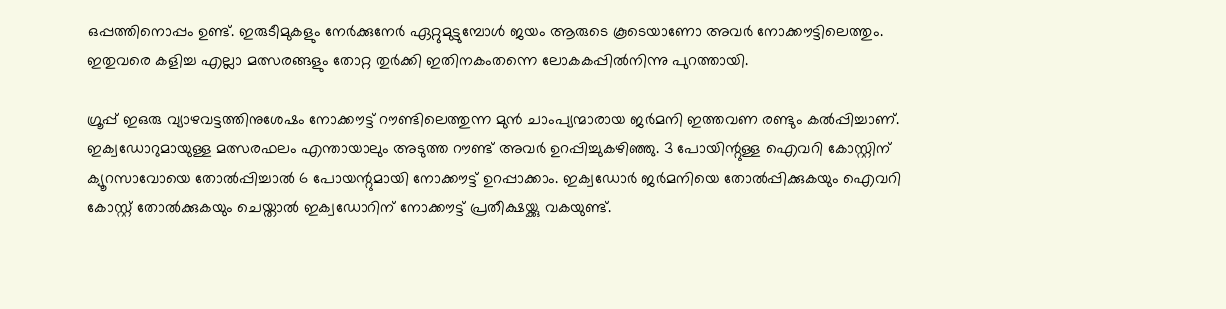ഒപ്പത്തിനൊപ്പം ഉണ്ട്. ഇരുടീമുകളും നേർക്കുനേർ ഏറ്റുമുട്ടുമ്പോൾ ജയം ആരുടെ കൂടെയാണോ അവർ നോക്കൗട്ടിലെത്തും. ഇതുവരെ കളിച്ച എല്ലാ മത്സരങ്ങളും തോറ്റ തുർക്കി ഇതിനകംതന്നെ ലോകകപ്പിൽനിന്നു പുറത്തായി.

ഗ്രൂപ്പ് ഇഒരു വ്യാഴവട്ടത്തിനുശേഷം നോക്കൗട്ട് റൗണ്ടിലെത്തുന്ന മുൻ ചാംപ്യന്മാരായ ജർമനി ഇത്തവണ രണ്ടും കൽപ്പിച്ചാണ്. ഇക്വഡോറുമായുള്ള മത്സരഫലം എന്തായാലും അടുത്ത റൗണ്ട് അവർ ഉറപ്പിച്ചുകഴിഞ്ഞു. 3 പോയിന്റുള്ള ഐവറി കോസ്റ്റിന് ക്യൂറസാവോയെ തോൽപ്പിച്ചാൽ 6 പോയന്റുമായി നോക്കൗട്ട് ഉറപ്പാക്കാം. ഇക്വഡോർ ജർമനിയെ തോൽപ്പിക്കുകയും ഐവറി കോസ്റ്റ് തോൽക്കുകയും ചെയ്താൽ ഇക്വഡോറിന് നോക്കൗട്ട് പ്രതീക്ഷയ്ക്കു വകയുണ്ട്.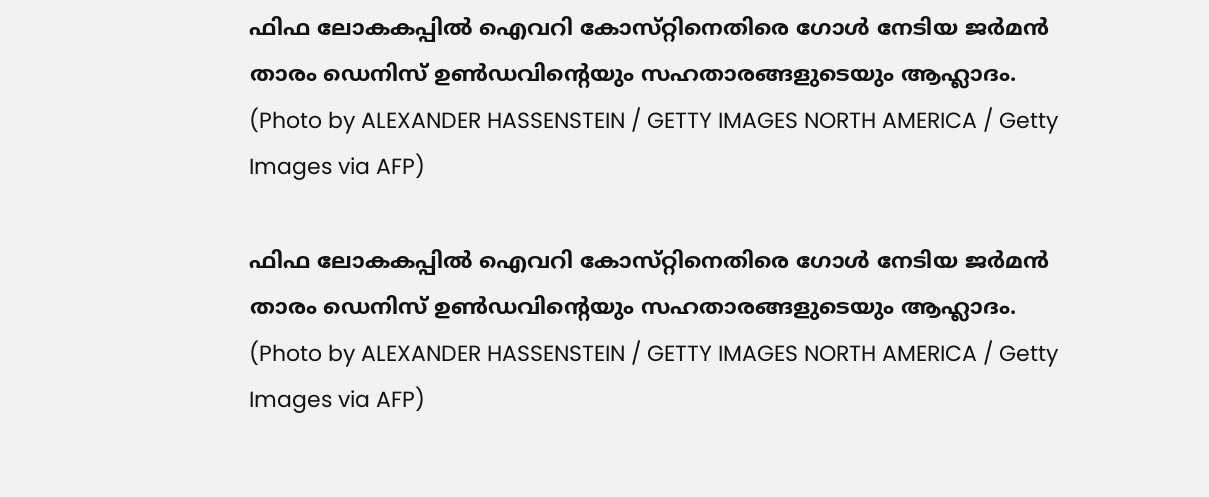ഫിഫ ലോകകപ്പിൽ ഐവറി കോസ്‌റ്റിനെതിരെ ഗോൾ നേടിയ ജർമൻ താരം ഡെനിസ് ഉൺഡവിന്റെയും സഹതാരങ്ങളുടെയും ആഹ്ലാദം. (Photo by ALEXANDER HASSENSTEIN / GETTY IMAGES NORTH AMERICA / Getty Images via AFP)

ഫിഫ ലോകകപ്പിൽ ഐവറി കോസ്‌റ്റിനെതിരെ ഗോൾ നേടിയ ജർമൻ താരം ഡെനിസ് ഉൺഡവിന്റെയും സഹതാരങ്ങളുടെയും ആഹ്ലാദം. (Photo by ALEXANDER HASSENSTEIN / GETTY IMAGES NORTH AMERICA / Getty Images via AFP)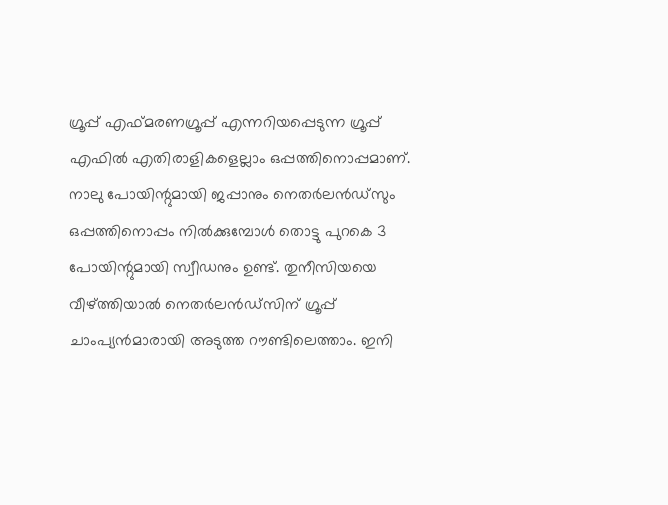ഗ്രൂപ്പ് എഫ്മരണഗ്രൂപ്പ് എന്നറിയപ്പെടുന്ന ഗ്രൂപ്പ് എഫിൽ എതിരാളികളെല്ലാം ഒപ്പത്തിനൊപ്പമാണ്. നാലു പോയിന്റുമായി ജപ്പാനും നെതർലൻഡ്സും ഒപ്പത്തിനൊപ്പം നിൽക്കുമ്പോൾ തൊട്ടു പുറകെ 3 പോയിന്റുമായി സ്വീഡനും ഉണ്ട്. തുനീസിയയെ വീഴ്ത്തിയാൽ നെതർലൻഡ്സിന് ഗ്രൂപ്പ് ചാംപ്യൻമാരായി അടുത്ത റൗണ്ടിലെത്താം. ഇനി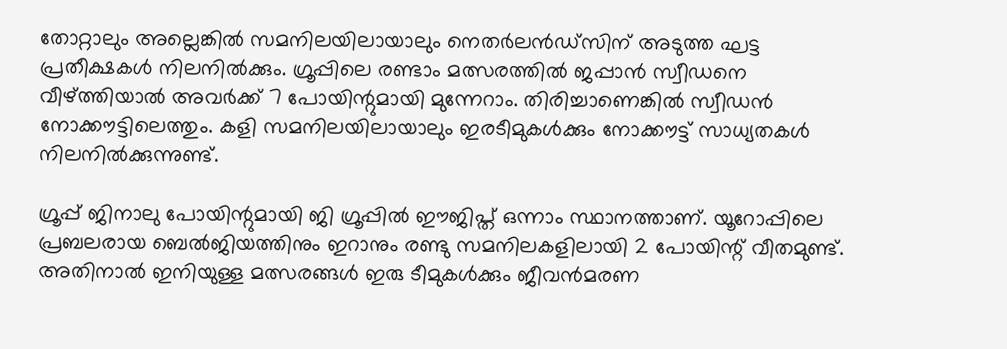തോറ്റാലും അല്ലെങ്കിൽ സമനിലയിലായാലും നെതർലൻഡ്സിന് അടുത്ത ഘട്ട പ്രതീക്ഷകൾ നിലനിൽക്കും. ഗ്രൂപ്പിലെ രണ്ടാം മത്സരത്തിൽ ജപ്പാൻ സ്വീഡനെ വീഴ്ത്തിയാൽ അവർക്ക് 7 പോയിന്റുമായി മുന്നേറാം. തിരിച്ചാണെങ്കിൽ സ്വീഡൻ നോക്കൗട്ടിലെത്തും. കളി സമനിലയിലായാലും ഇരടീമുകൾക്കും നോക്കൗട്ട് സാധ്യതകൾ നിലനിൽക്കുന്നുണ്ട്.

ഗ്രൂപ്പ് ജിനാലു പോയിന്റുമായി ജി ഗ്രൂപ്പിൽ ഈജിപ്ത് ഒന്നാം സ്ഥാനത്താണ്. യൂറോപ്പിലെ പ്രബലരായ ബെൽജിയത്തിനും ഇറാനും രണ്ടു സമനിലകളിലായി 2 പോയിന്റ് വീതമുണ്ട്. അതിനാൽ ഇനിയുള്ള മത്സരങ്ങൾ ഇരു ടീമുകൾക്കും ജീവൻമരണ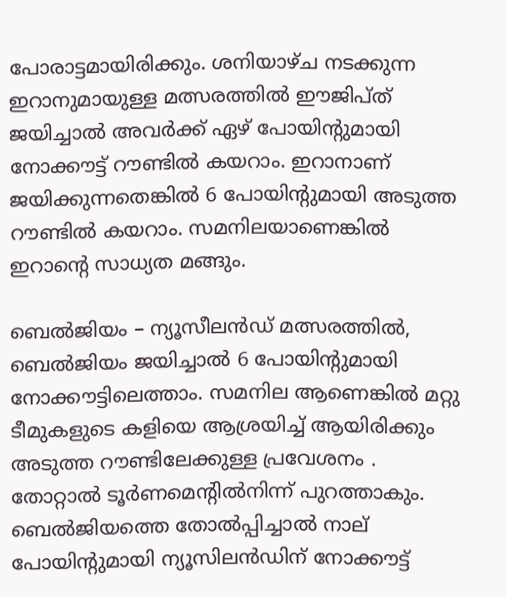പോരാട്ടമായിരിക്കും. ശനിയാഴ്ച നടക്കുന്ന ഇറാനുമായുള്ള മത്സരത്തിൽ ഈജിപ്ത് ജയിച്ചാൽ അവർക്ക് ഏഴ് പോയിന്റുമായി നോക്കൗട്ട് റൗണ്ടിൽ കയറാം. ഇറാനാണ് ജയിക്കുന്നതെങ്കിൽ 6 പോയിന്റുമായി അടുത്ത റൗണ്ടിൽ കയറാം. സമനിലയാണെങ്കിൽ ഇറാന്റെ സാധ്യത മങ്ങും.

ബെൽജിയം – ന്യൂസീലൻഡ് മത്സരത്തിൽ, ബെൽജിയം ജയിച്ചാൽ 6 പോയിന്റുമായി നോക്കൗട്ടിലെത്താം. സമനില ആണെങ്കിൽ മറ്റു ടീമുകളുടെ കളിയെ ആശ്രയിച്ച് ആയിരിക്കും അടുത്ത റൗണ്ടിലേക്കുള്ള പ്രവേശനം . തോറ്റാൽ ടൂർണമെന്റിൽനിന്ന് പുറത്താകും. ബെൽജിയത്തെ തോൽപ്പിച്ചാൽ നാല് പോയിന്റുമായി ന്യൂസിലൻഡിന് നോക്കൗട്ട്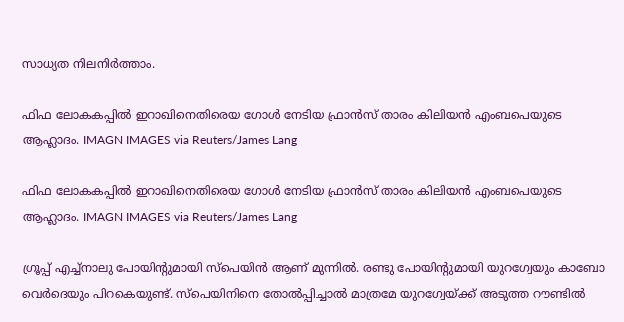സാധ്യത നിലനിർത്താം.

ഫിഫ ലോകകപ്പിൽ ഇറാഖിനെതിരെയ ഗോൾ നേടിയ ഫ്രാൻസ് താരം കിലിയൻ എംബപെയുടെ ആഹ്ലാദം. IMAGN IMAGES via Reuters/James Lang

ഫിഫ ലോകകപ്പിൽ ഇറാഖിനെതിരെയ ഗോൾ നേടിയ ഫ്രാൻസ് താരം കിലിയൻ എംബപെയുടെ ആഹ്ലാദം. IMAGN IMAGES via Reuters/James Lang

ഗ്രൂപ്പ് എച്ച്നാലു പോയിന്റുമായി സ്പെയിൻ ആണ് മുന്നിൽ. രണ്ടു പോയിന്റുമായി യുറഗ്വേയും കാബോ വെർദെയും പിറകെയുണ്ട്. സ്പെയിനിനെ തോൽപ്പിച്ചാൽ മാത്രമേ യുറഗ്വേയ്ക്ക് അടുത്ത റൗണ്ടിൽ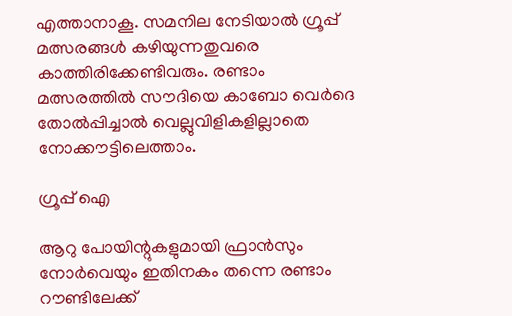എത്താനാകൂ. സമനില നേടിയാൽ ഗ്രൂപ്പ് മത്സരങ്ങൾ കഴിയുന്നതുവരെ കാത്തിരിക്കേണ്ടിവരും. രണ്ടാം മത്സരത്തിൽ സൗദിയെ കാബോ വെർദെ തോൽപ്പിച്ചാൽ വെല്ലുവിളികളില്ലാതെ നോക്കൗട്ടിലെത്താം.

ഗ്രൂപ്പ് ഐ

ആറു പോയിന്റുകളുമായി ഫ്രാൻസും നോർവെയും ഇതിനകം തന്നെ രണ്ടാം റൗണ്ടിലേക്ക്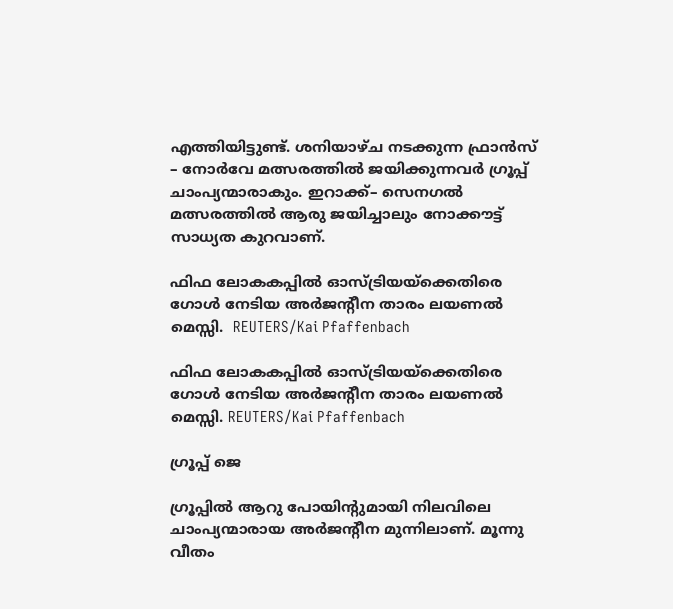എത്തിയിട്ടുണ്ട്. ശനിയാഴ്ച നടക്കുന്ന ഫ്രാൻസ് – നോർവേ മത്സരത്തിൽ ജയിക്കുന്നവർ ഗ്രൂപ്പ് ചാംപ്യന്മാരാകും. ഇറാക്ക്– സെനഗൽ മത്സരത്തിൽ ആരു ജയിച്ചാലും നോക്കൗട്ട് സാധ്യത കുറവാണ്.

ഫിഫ ലോകകപ്പിൽ ഓസ്ട്രിയയ്‌ക്കെതിരെ ഗോൾ നേടിയ അർജന്റീന താരം ലയണൽ മെസ്സി.  REUTERS/Kai Pfaffenbach

ഫിഫ ലോകകപ്പിൽ ഓസ്ട്രിയയ്‌ക്കെതിരെ ഗോൾ നേടിയ അർജന്റീന താരം ലയണൽ മെസ്സി. REUTERS/Kai Pfaffenbach

ഗ്രൂപ്പ് ജെ

ഗ്രൂപ്പിൽ ആറു പോയിന്റുമായി നിലവിലെ ചാംപ്യന്മാരായ അർജന്റീന മുന്നിലാണ്. മൂന്നു വീതം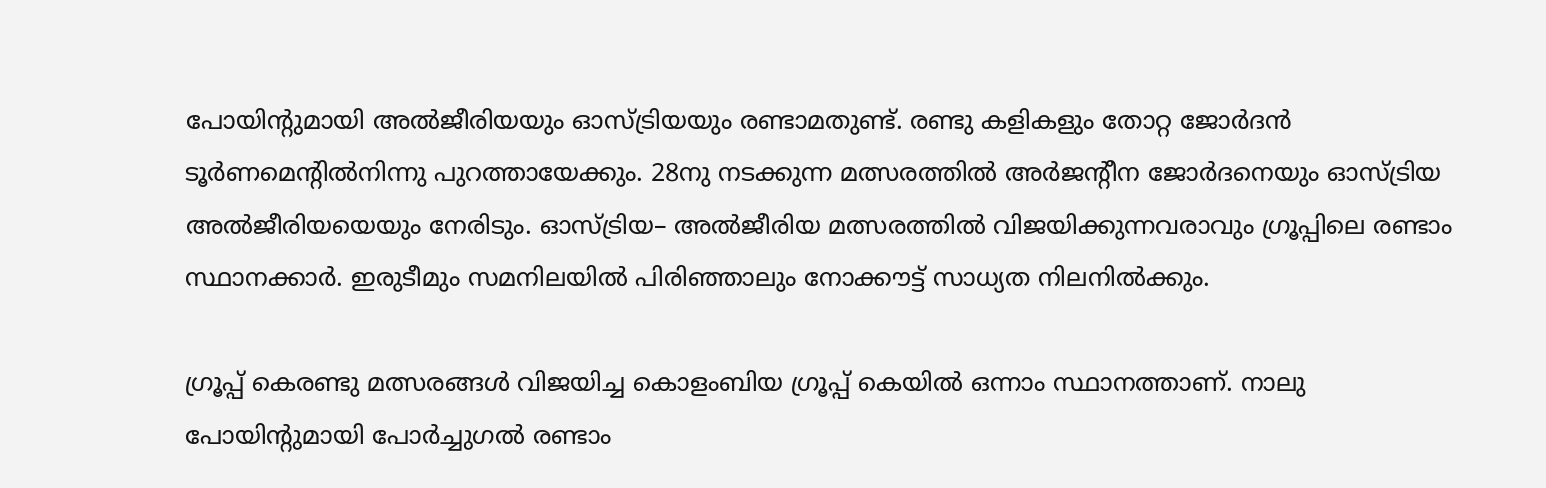പോയിന്റുമായി അൽജീരിയയും ഓസ്ട്രിയയും രണ്ടാമതുണ്ട്. രണ്ടു കളികളും തോറ്റ ജോർദൻ ടൂർണമെന്റിൽനിന്നു പുറത്തായേക്കും. 28നു നടക്കുന്ന മത്സരത്തിൽ അർജന്റീന ജോർദനെയും ഓസ്ട്രിയ അൽജീരിയയെയും നേരിടും. ഓസ്ട്രിയ– അൽജീരിയ മത്സരത്തിൽ വിജയിക്കുന്നവരാവും ഗ്രൂപ്പിലെ രണ്ടാം സ്ഥാനക്കാർ. ഇരുടീമും സമനിലയിൽ പിരിഞ്ഞാലും നോക്കൗട്ട് സാധ്യത നിലനിൽക്കും.

ഗ്രൂപ്പ് കെരണ്ടു മത്സരങ്ങൾ വിജയിച്ച കൊളംബിയ ഗ്രൂപ്പ് കെയിൽ ഒന്നാം സ്ഥാനത്താണ്. നാലു പോയിന്റുമായി പോർച്ചുഗൽ രണ്ടാം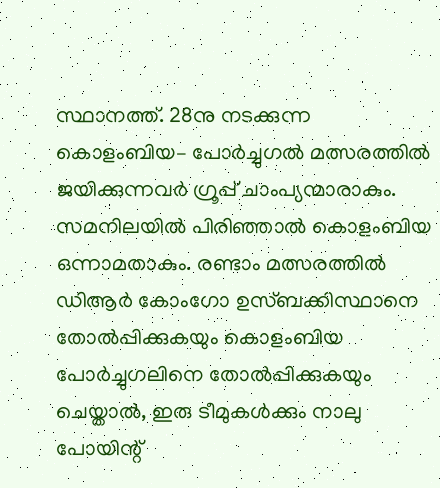സ്ഥാനത്ത്. 28നു നടക്കുന്ന കൊളംബിയ– പോർച്ചുഗൽ മത്സരത്തിൽ ജയിക്കുന്നവർ ഗ്രൂപ്പ് ചാംപ്യന്മാരാകും. സമനിലയിൽ പിരിഞ്ഞാൽ കൊളംബിയ ഒന്നാമതാകും. രണ്ടാം മത്സരത്തിൽ ഡിആർ കോംഗോ ഉസ്ബക്കിസ്ഥാനെ തോൽപ്പിക്കുകയും കൊളംബിയ പോർച്ചുഗലിനെ തോൽപ്പിക്കുകയും ചെയ്താൽ, ഇരു ടീമുകൾക്കും നാലു പോയിന്റ്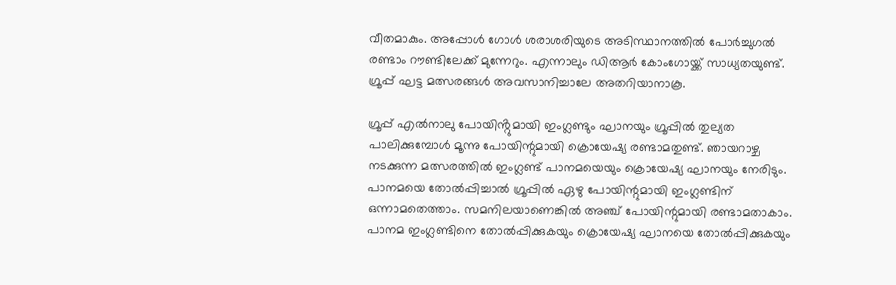വീതമാകും. അപ്പോൾ ഗോൾ ശരാശരിയുടെ അടിസ്ഥാനത്തിൽ പോർച്ചുഗൽ രണ്ടാം റൗണ്ടിലേക്ക് മുന്നേറും. എന്നാലും ഡിആർ കോംഗോയ്ക്ക് സാധ്യതയുണ്ട്. ഗ്രൂപ്പ് ഘട്ട മത്സരങ്ങൾ അവസാനിച്ചാലേ അതറിയാനാകൂ.

ഗ്രൂപ്പ് എൽനാലു പോയിൻ്റുമായി ഇംഗ്ലണ്ടും ഘാനയും ഗ്രൂപ്പിൽ തുല്യത പാലിക്കുമ്പോൾ മൂന്നു പോയിന്റുമായി ക്രൊയേഷ്യ രണ്ടാമതുണ്ട്. ഞായറാഴ്ച നടക്കുന്ന മത്സരത്തിൽ ഇംഗ്ലണ്ട് പാനമയെയും ക്രൊയേഷ്യ ഘാനയും നേരിടും. പാനമയെ തോൽപ്പിച്ചാൽ ഗ്രൂപ്പിൽ ഏഴു പോയിന്റുമായി ഇംഗ്ലണ്ടിന് ഒന്നാമതെത്താം. സമനിലയാണെങ്കിൽ അഞ്ച് പോയിന്റുമായി രണ്ടാമതാകാം. പാനമ ഇംഗ്ലണ്ടിനെ തോൽപ്പിക്കുകയും ക്രൊയേഷ്യ ഘാനയെ തോൽപ്പിക്കുകയും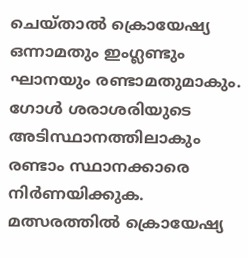ചെയ്താൽ ക്രൊയേഷ്യ ഒന്നാമതും ഇംഗ്ലണ്ടും ഘാനയും രണ്ടാമതുമാകും. ഗോൾ ശരാശരിയുടെ അടിസ്ഥാനത്തിലാകും രണ്ടാം സ്ഥാനക്കാരെ നിർണയിക്കുക. മത്സരത്തിൽ ക്രൊയേഷ്യ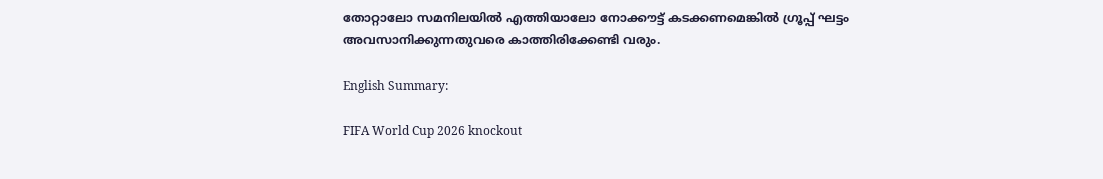തോറ്റാലോ സമനിലയിൽ എത്തിയാലോ നോക്കൗട്ട് കടക്കണമെങ്കിൽ ഗ്രൂപ്പ് ഘട്ടം അവസാനിക്കുന്നതുവരെ കാത്തിരിക്കേണ്ടി വരും.

English Summary:

FIFA World Cup 2026 knockout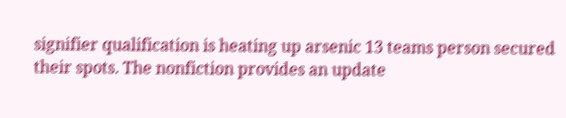signifier qualification is heating up arsenic 13 teams person secured their spots. The nonfiction provides an update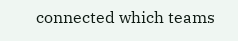connected which teams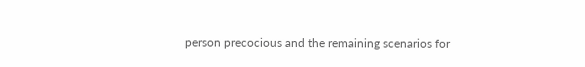person precocious and the remaining scenarios for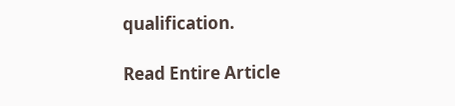qualification.

Read Entire Article